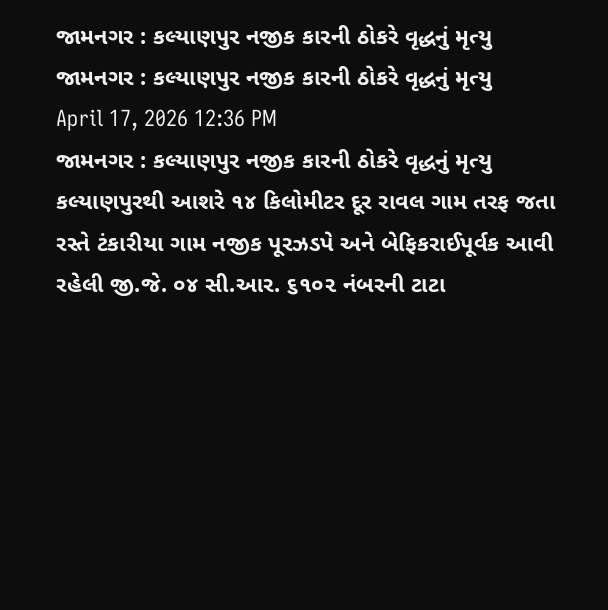જામનગર : કલ્યાણપુર નજીક કારની ઠોકરે વૃદ્ધનું મૃત્યુ
જામનગર : કલ્યાણપુર નજીક કારની ઠોકરે વૃદ્ધનું મૃત્યુ
April 17, 2026 12:36 PM
જામનગર : કલ્યાણપુર નજીક કારની ઠોકરે વૃદ્ધનું મૃત્યુ
કલ્યાણપુરથી આશરે ૧૪ કિલોમીટર દૂર રાવલ ગામ તરફ જતા રસ્તે ટંકારીયા ગામ નજીક પૂરઝડપે અને બેફિકરાઈપૂર્વક આવી રહેલી જી.જે. ૦૪ સી.આર. ૬૧૦૨ નંબરની ટાટા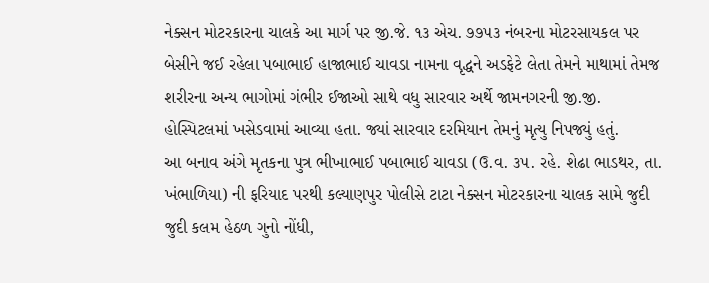નેક્સન મોટરકારના ચાલકે આ માર્ગ પર જી.જે. ૧૩ એચ. ૭૭૫૩ નંબરના મોટરસાયકલ પર બેસીને જઈ રહેલા પબાભાઈ હાજાભાઈ ચાવડા નામના વૃદ્ધને અડફેટે લેતા તેમને માથામાં તેમજ શરીરના અન્ય ભાગોમાં ગંભીર ઈજાઓ સાથે વધુ સારવાર અર્થે જામનગરની જી.જી. હોસ્પિટલમાં ખસેડવામાં આવ્યા હતા. જ્યાં સારવાર દરમિયાન તેમનું મૃત્યુ નિપજ્યું હતું.
આ બનાવ અંગે મૃતકના પુત્ર ભીખાભાઈ પબાભાઈ ચાવડા (ઉ.વ. ૩૫. રહે. શેઢા ભાડથર, તા. ખંભાળિયા) ની ફરિયાદ પરથી કલ્યાણપુર પોલીસે ટાટા નેક્સન મોટરકારના ચાલક સામે જુદી જુદી કલમ હેઠળ ગુનો નોંધી,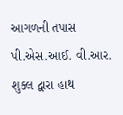આગળની તપાસ પી.એસ.આઈ. વી.આર. શુક્લ દ્વારા હાથ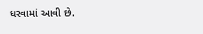ધરવામાં આવી છે.